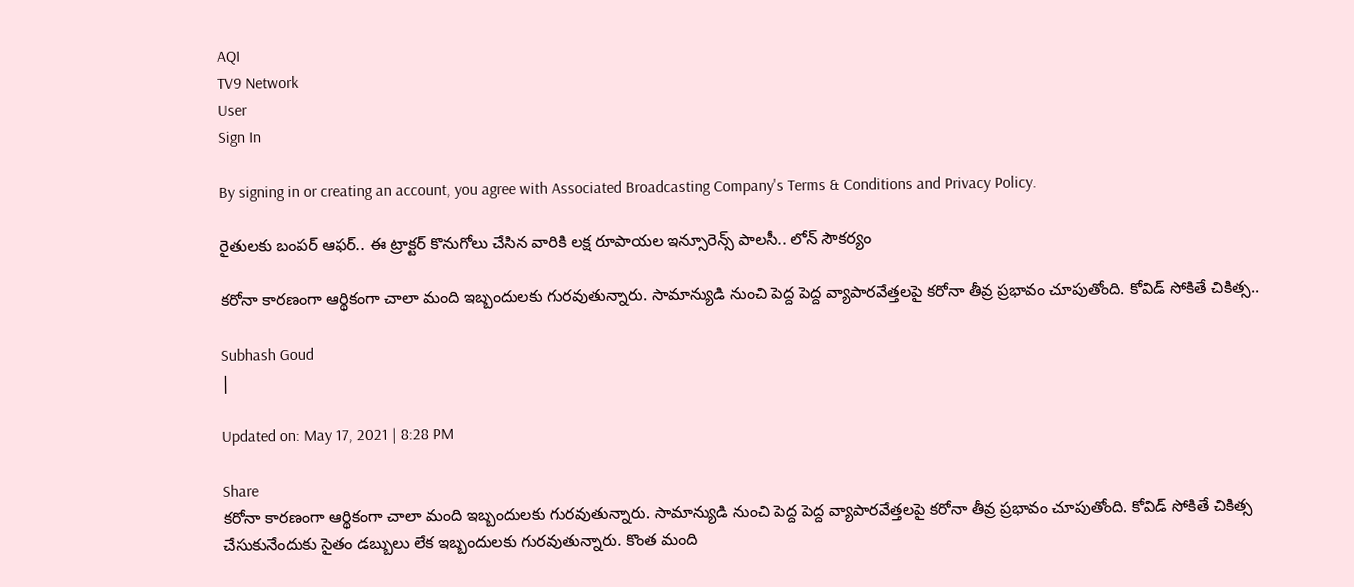AQI
TV9 Network
User
Sign In

By signing in or creating an account, you agree with Associated Broadcasting Company's Terms & Conditions and Privacy Policy.

రైతులకు బంపర్‌ ఆఫర్‌.. ఈ ట్రాక్టర్ కొనుగోలు చేసిన వారికి లక్ష రూపాయల ఇన్సూరెన్స్‌ పాలసీ.. లోన్‌ సౌకర్యం

కరోనా కారణంగా ఆర్థికంగా చాలా మంది ఇబ్బందులకు గురవుతున్నారు. సామాన్యుడి నుంచి పెద్ద పెద్ద వ్యాపారవేత్తలపై కరోనా తీవ్ర ప్రభావం చూపుతోంది. కోవిడ్‌ సోకితే చికిత్స..

Subhash Goud
|

Updated on: May 17, 2021 | 8:28 PM

Share
కరోనా కారణంగా ఆర్థికంగా చాలా మంది ఇబ్బందులకు గురవుతున్నారు. సామాన్యుడి నుంచి పెద్ద పెద్ద వ్యాపారవేత్తలపై కరోనా తీవ్ర ప్రభావం చూపుతోంది. కోవిడ్‌ సోకితే చికిత్స చేసుకునేందుకు సైతం డబ్బులు లేక ఇబ్బందులకు గురవుతున్నారు. కొంత మంది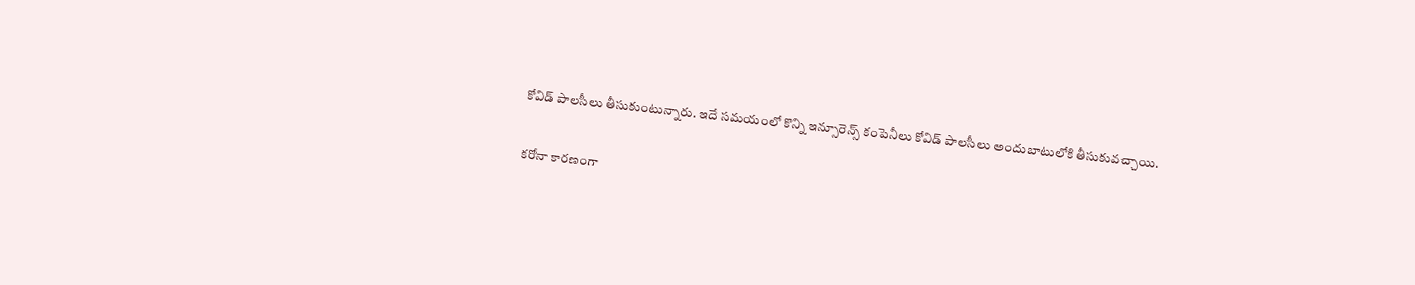కోవిడ్‌ పాలసీలు తీసుకుంటున్నారు. ఇదే సమయంలో కొన్ని ఇన్సూరెన్స్‌ కంపెనీలు కోవిడ్‌ పాలసీలు అందుబాటులోకి తీసుకువచ్చాయి.

కరోనా కారణంగా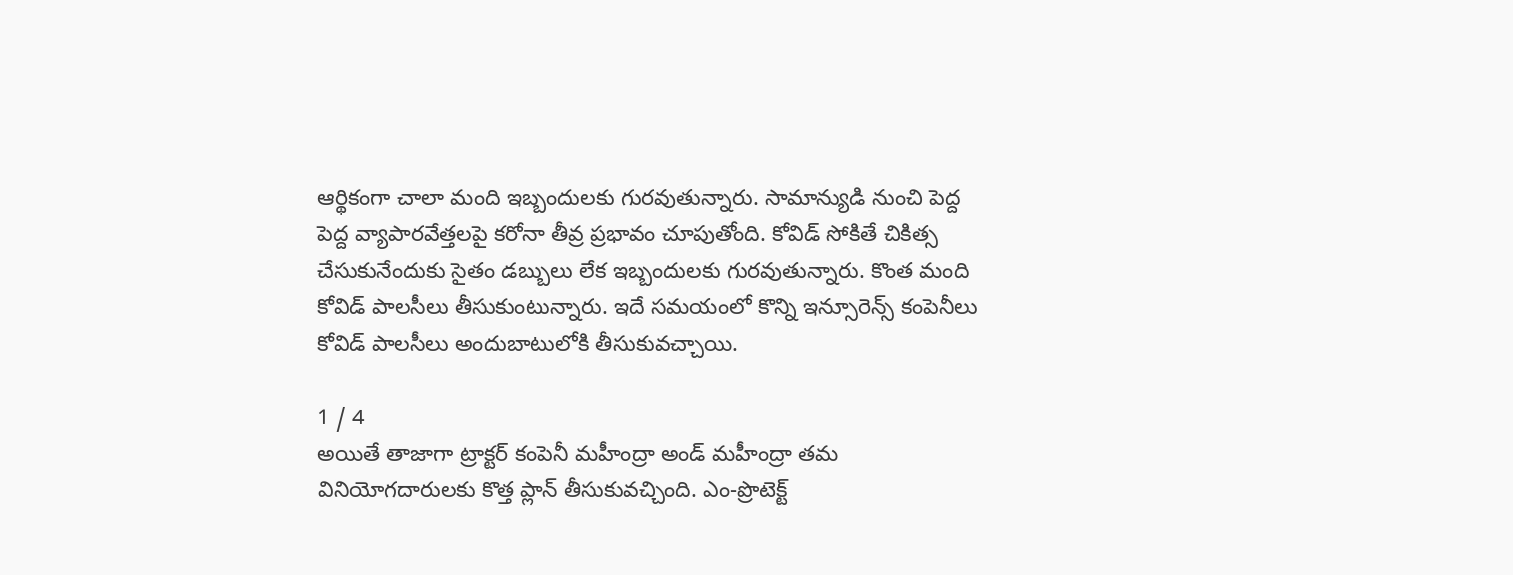ఆర్థికంగా చాలా మంది ఇబ్బందులకు గురవుతున్నారు. సామాన్యుడి నుంచి పెద్ద పెద్ద వ్యాపారవేత్తలపై కరోనా తీవ్ర ప్రభావం చూపుతోంది. కోవిడ్‌ సోకితే చికిత్స చేసుకునేందుకు సైతం డబ్బులు లేక ఇబ్బందులకు గురవుతున్నారు. కొంత మంది కోవిడ్‌ పాలసీలు తీసుకుంటున్నారు. ఇదే సమయంలో కొన్ని ఇన్సూరెన్స్‌ కంపెనీలు కోవిడ్‌ పాలసీలు అందుబాటులోకి తీసుకువచ్చాయి.

1 / 4
అయితే తాజాగా ట్రాక్టర్‌ కంపెనీ మహీంద్రా అండ్‌ మహీంద్రా తమ వినియోగదారులకు కొత్త ప్లాన్‌ తీసుకువచ్చింది. ఎం-ప్రొటెక్ట్‌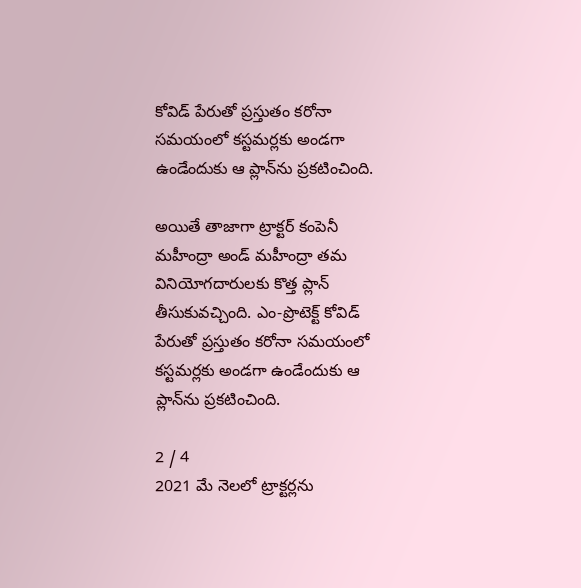కోవిడ్‌ పేరుతో ప్రస్తుతం కరోనా సమయంలో కస్టమర్లకు అండగా ఉండేందుకు ఆ ప్లాన్‌ను ప్రకటించింది.

అయితే తాజాగా ట్రాక్టర్‌ కంపెనీ మహీంద్రా అండ్‌ మహీంద్రా తమ వినియోగదారులకు కొత్త ప్లాన్‌ తీసుకువచ్చింది. ఎం-ప్రొటెక్ట్‌ కోవిడ్‌ పేరుతో ప్రస్తుతం కరోనా సమయంలో కస్టమర్లకు అండగా ఉండేందుకు ఆ ప్లాన్‌ను ప్రకటించింది.

2 / 4
2021 మే నెలలో ట్రాక్టర్లను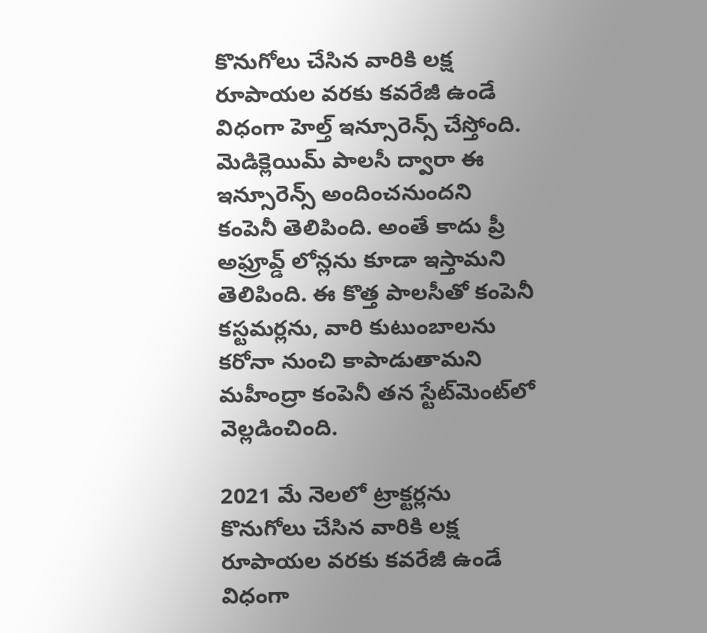కొనుగోలు చేసిన వారికి లక్ష రూపాయల వరకు కవరేజీ ఉండే విధంగా హెల్త్‌ ఇన్సూరెన్స్‌ చేస్తోంది. మెడిక్లెయిమ్‌ పాలసీ ద్వారా ఈ ఇన్సూరెన్స్‌ అందించనుందని కంపెనీ తెలిపింది. అంతే కాదు ప్రీ అఫ్రూవ్డ్‌ లోన్లను కూడా ఇస్తామని తెలిపింది. ఈ కొత్త పాలసీతో కంపెనీ కస్టమర్లను, వారి కుటుంబాలను కరోనా నుంచి కాపాడుతామని మహీంద్రా కంపెనీ తన స్టేట్‌మెంట్‌లో వెల్లడించింది.

2021 మే నెలలో ట్రాక్టర్లను కొనుగోలు చేసిన వారికి లక్ష రూపాయల వరకు కవరేజీ ఉండే విధంగా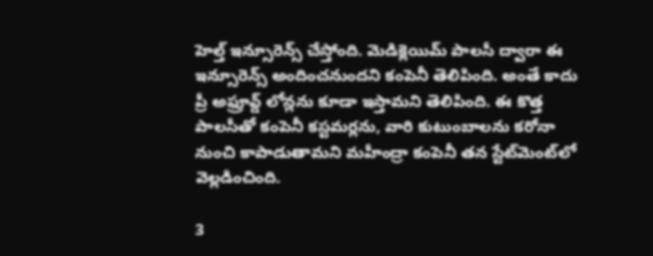హెల్త్‌ ఇన్సూరెన్స్‌ చేస్తోంది. మెడిక్లెయిమ్‌ పాలసీ ద్వారా ఈ ఇన్సూరెన్స్‌ అందించనుందని కంపెనీ తెలిపింది. అంతే కాదు ప్రీ అఫ్రూవ్డ్‌ లోన్లను కూడా ఇస్తామని తెలిపింది. ఈ కొత్త పాలసీతో కంపెనీ కస్టమర్లను, వారి కుటుంబాలను కరోనా నుంచి కాపాడుతామని మహీంద్రా కంపెనీ తన స్టేట్‌మెంట్‌లో వెల్లడించింది.

3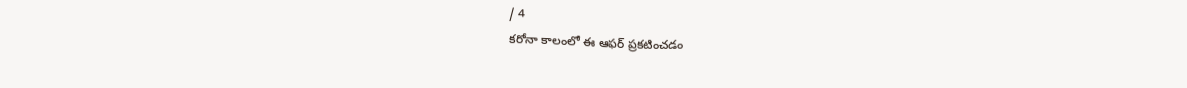/ 4
కరోనా కాలంలో ఈ ఆఫర్‌ ప్రకటించడం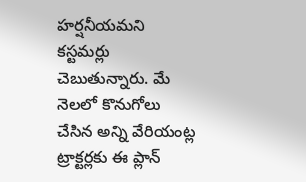హర్షనీయమని కస్టమర్లు చెబుతున్నారు. మే నెలలో కొనుగోలు చేసిన అన్ని వేరియంట్ల ట్రాక్టర్లకు ఈ ప్లాన్‌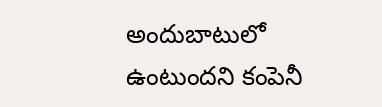అందుబాటులో ఉంటుందని కంపెనీ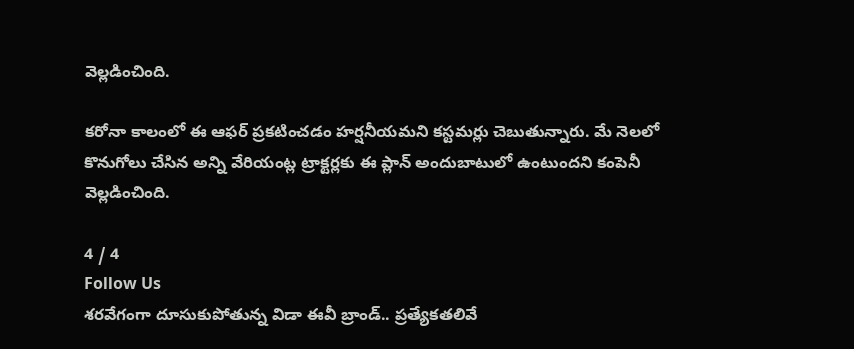వెల్లడించింది.

కరోనా కాలంలో ఈ ఆఫర్‌ ప్రకటించడం హర్షనీయమని కస్టమర్లు చెబుతున్నారు. మే నెలలో కొనుగోలు చేసిన అన్ని వేరియంట్ల ట్రాక్టర్లకు ఈ ప్లాన్‌ అందుబాటులో ఉంటుందని కంపెనీ వెల్లడించింది.

4 / 4
Follow Us
శరవేగంగా దూసుకుపోతున్న విడా ఈవీ బ్రాండ్.. ప్రత్యేకతలివే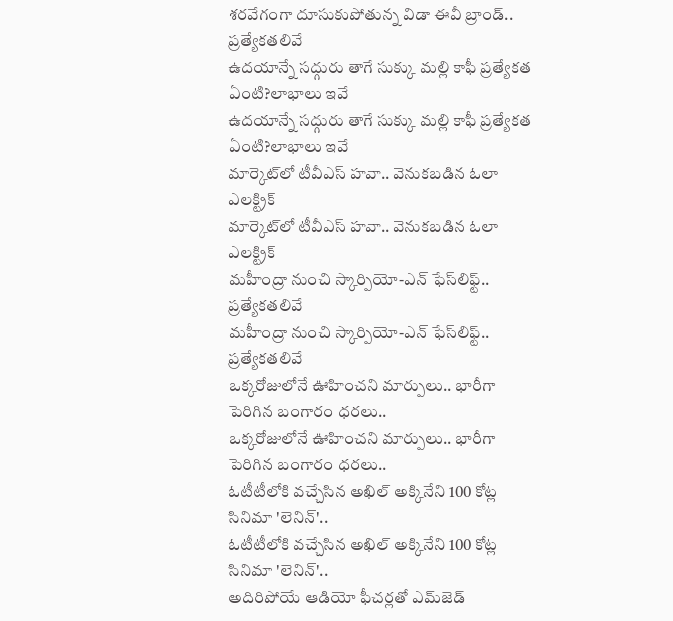శరవేగంగా దూసుకుపోతున్న విడా ఈవీ బ్రాండ్.. ప్రత్యేకతలివే
ఉదయాన్నే సద్గురు తాగే సుక్కు మల్లి కాఫీ ప్రత్యేకత ఏంటి?లాభాలు ఇవే
ఉదయాన్నే సద్గురు తాగే సుక్కు మల్లి కాఫీ ప్రత్యేకత ఏంటి?లాభాలు ఇవే
మార్కెట్‌లో టీవీఎస్ హవా.. వెనుకబడిన ఓలా ఎలక్ట్రిక్
మార్కెట్‌లో టీవీఎస్ హవా.. వెనుకబడిన ఓలా ఎలక్ట్రిక్
మహీంద్రా నుంచి స్కార్పియో-ఎన్ ఫేస్‌లిఫ్ట్.. ప్రత్యేకతలివే
మహీంద్రా నుంచి స్కార్పియో-ఎన్ ఫేస్‌లిఫ్ట్.. ప్రత్యేకతలివే
ఒక్కరోజులోనే ఊహించని మార్పులు.. భారీగా పెరిగిన బంగారం ధరలు..
ఒక్కరోజులోనే ఊహించని మార్పులు.. భారీగా పెరిగిన బంగారం ధరలు..
ఓటీటీలోకి వచ్చేసిన అఖిల్ అక్కినేని 100 కోట్ల సినిమా 'లెనిన్'..
ఓటీటీలోకి వచ్చేసిన అఖిల్ అక్కినేని 100 కోట్ల సినిమా 'లెనిన్'..
అదిరిపోయే ఆడియో ఫీచర్లతో ఎమ్‌జెడ్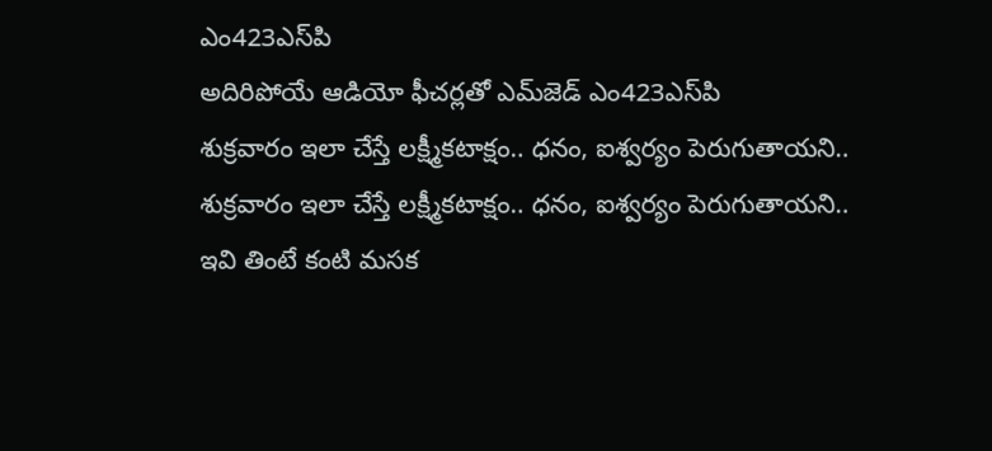ఎం423ఎస్‌పి
అదిరిపోయే ఆడియో ఫీచర్లతో ఎమ్‌జెడ్ ఎం423ఎస్‌పి
శుక్రవారం ఇలా చేస్తే లక్ష్మీకటాక్షం.. ధనం, ఐశ్వర్యం పెరుగుతాయని..
శుక్రవారం ఇలా చేస్తే లక్ష్మీకటాక్షం.. ధనం, ఐశ్వర్యం పెరుగుతాయని..
ఇవి తింటే కంటి మసక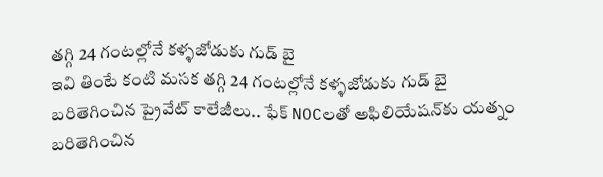తగ్గి 24 గంటల్లోనే కళ్ళజోడుకు గుడ్ బై
ఇవి తింటే కంటి మసక తగ్గి 24 గంటల్లోనే కళ్ళజోడుకు గుడ్ బై
బరితెగించిన ప్రైవేట్ కాలేజీలు.. ఫేక్ NOCలతో అఫిలియేషన్‌కు యత్నం
బరితెగించిన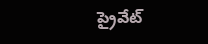ప్రైవేట్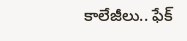కాలేజీలు.. ఫేక్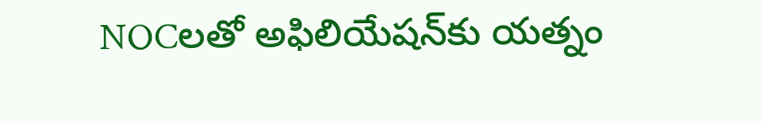NOCలతో అఫిలియేషన్‌కు యత్నం